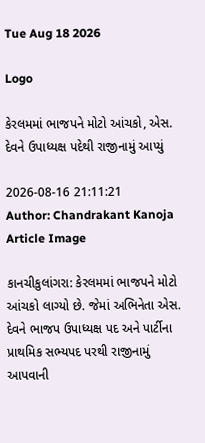Tue Aug 18 2026

Logo

કેરલમમાં ભાજપને મોટો આંચકો, એસ. દેવને ઉપાધ્યક્ષ પદેથી રાજીનામું આપ્યું

2026-08-16 21:11:21
Author: Chandrakant Kanoja
Article Image

કાનચીકુલાંગરા: કેરલમમાં ભાજપને મોટો આંચકો લાગ્યો છે. જેમાં અભિનેતા એસ. દેવને ભાજપ ઉપાધ્યક્ષ પદ અને પાર્ટીના પ્રાથમિક સભ્યપદ પરથી રાજીનામું આપવાની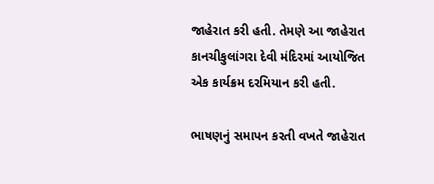જાહેરાત કરી હતી. તેમણે આ જાહેરાત કાનચીકુલાંગરા દેવી મંદિરમાં આયોજિત એક કાર્યક્રમ દરમિયાન કરી હતી.

ભાષણનું સમાપન કરતી વખતે જાહેરાત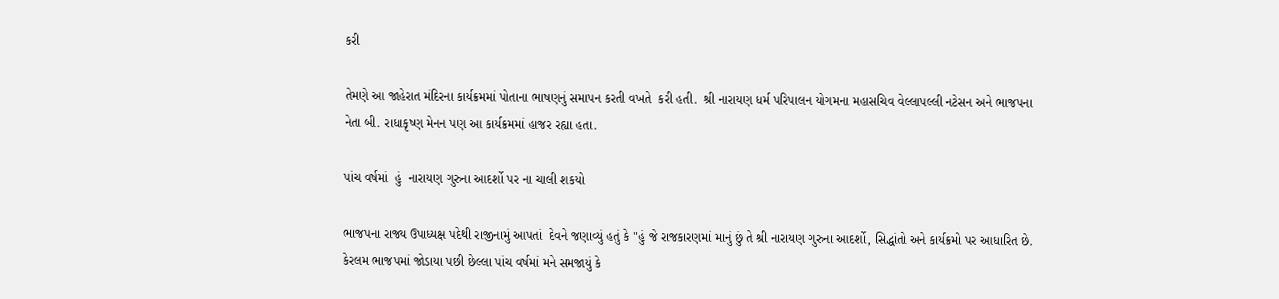કરી

તેમણે આ જાહેરાત મંદિરના કાર્યક્રમમાં પોતાના ભાષણનું સમાપન કરતી વખતે  કરી હતી.  શ્રી નારાયણ ધર્મ પરિપાલન યોગમના મહાસચિવ વેલ્લાપલ્લી નટેસન અને ભાજપના નેતા બી. રાધાકૃષ્ણ મેનન પણ આ કાર્યક્રમમાં હાજર રહ્યા હતા.

પાંચ વર્ષમાં  હું  નારાયણ ગુરુના આદર્શો પર ના ચાલી શકયો

ભાજપના રાજ્ય ઉપાધ્યક્ષ પદેથી રાજીનામું આપતાં  દેવને જણાવ્યું હતું કે "હું જે રાજકારણમાં માનું છું તે શ્રી નારાયણ ગુરુના આદર્શો, સિદ્ધાંતો અને કાર્યક્રમો પર આધારિત છે. કેરલમ ભાજપમાં જોડાયા પછી છેલ્લા પાંચ વર્ષમાં મને સમજાયું કે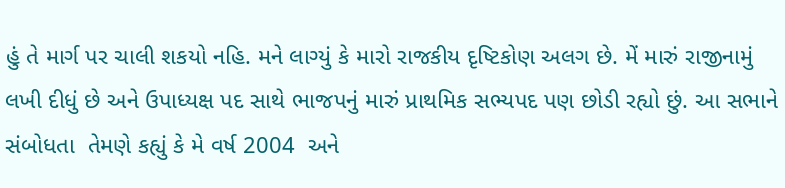હું તે માર્ગ પર ચાલી શકયો નહિ. મને લાગ્યું કે મારો રાજકીય દૃષ્ટિકોણ અલગ છે. મેં મારું રાજીનામું લખી દીધું છે અને ઉપાધ્યક્ષ પદ સાથે ભાજપનું મારું પ્રાથમિક સભ્યપદ પણ છોડી રહ્યો છું. આ સભાને સંબોધતા  તેમણે કહ્યું કે મે વર્ષ 2004  અને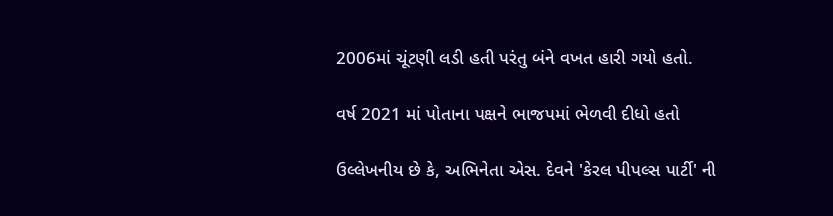2006માં ચૂંટણી લડી હતી પરંતુ બંને વખત હારી ગયો હતો.

વર્ષ 2021 માં પોતાના પક્ષને ભાજપમાં ભેળવી દીધો હતો

ઉલ્લેખનીય છે કે, અભિનેતા એસ. દેવને 'કેરલ પીપલ્સ પાર્ટી' ની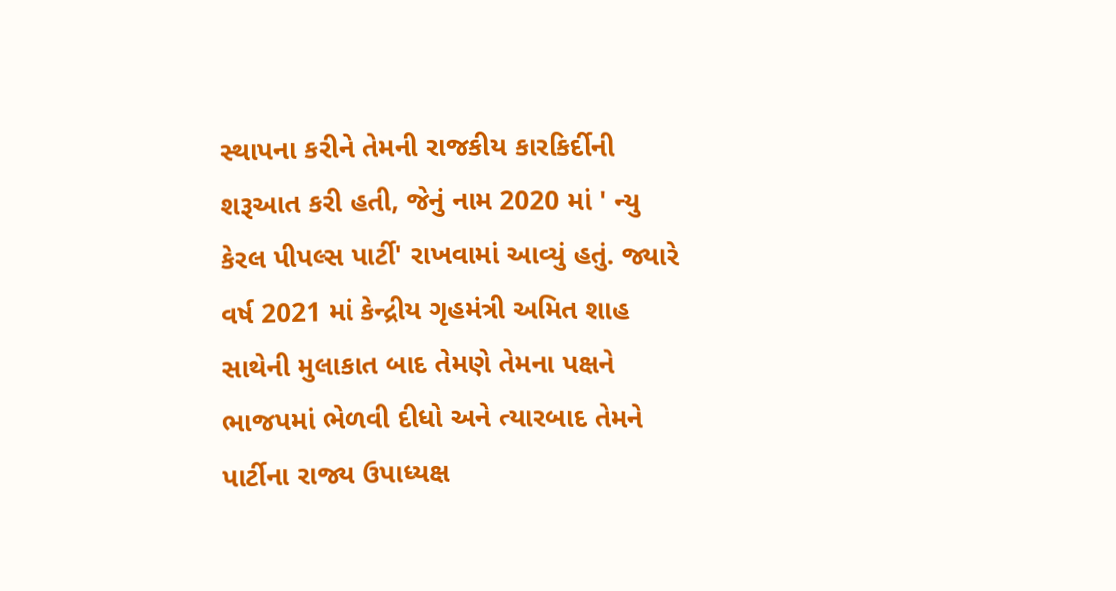સ્થાપના કરીને તેમની રાજકીય કારકિર્દીની શરૂઆત કરી હતી, જેનું નામ 2020 માં ' ન્યુ કેરલ પીપલ્સ પાર્ટી' રાખવામાં આવ્યું હતું. જ્યારે વર્ષ 2021 માં કેન્દ્રીય ગૃહમંત્રી અમિત શાહ સાથેની મુલાકાત બાદ તેમણે તેમના પક્ષને ભાજપમાં ભેળવી દીધો અને ત્યારબાદ તેમને પાર્ટીના રાજ્ય ઉપાધ્યક્ષ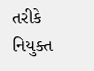તરીકે નિયુક્ત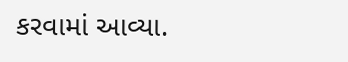કરવામાં આવ્યા.